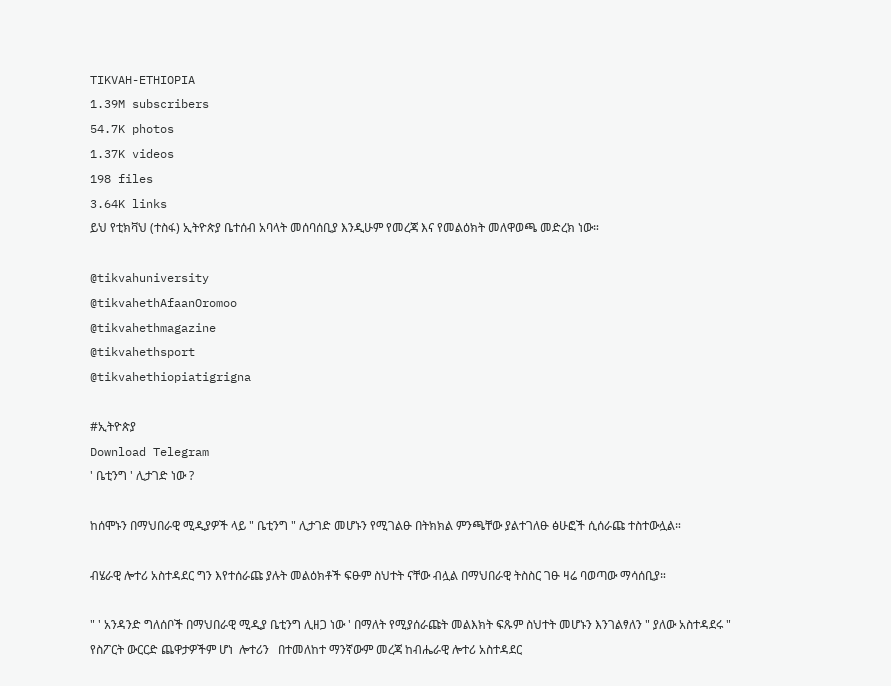TIKVAH-ETHIOPIA
1.39M subscribers
54.7K photos
1.37K videos
198 files
3.64K links
ይህ የቲክቫህ (ተስፋ) ኢትዮጵያ ቤተሰብ አባላት መሰባሰቢያ እንዲሁም የመረጃ እና የመልዕክት መለዋወጫ መድረክ ነው።

@tikvahuniversity
@tikvahethAfaanOromoo
@tikvahethmagazine
@tikvahethsport
@tikvahethiopiatigrigna

#ኢትዮጵያ
Download Telegram
' ቤቲንግ ' ሊታገድ ነው ?

ከሰሞኑን በማህበራዊ ሚዲያዎች ላይ " ቤቲንግ " ሊታገድ መሆኑን የሚገልፁ በትክክል ምንጫቸው ያልተገለፁ ፅሁፎች ሲሰራጩ ተስተውሏል።

ብሄራዊ ሎተሪ አስተዳደር ግን እየተሰራጩ ያሉት መልዕክቶች ፍፁም ስህተት ናቸው ብሏል በማህበራዊ ትስስር ገፁ ዛሬ ባወጣው ማሳሰቢያ።

" ' አንዳንድ ግለሰቦች በማህበራዊ ሚዲያ ቤቲንግ ሊዘጋ ነው ' በማለት የሚያሰራጩት መልእክት ፍጹም ስህተት መሆኑን እንገልፃለን " ያለው አስተዳደሩ " የስፖርት ውርርድ ጨዋታዎችም ሆነ  ሎተሪን   በተመለከተ ማንኛውም መረጃ ከብሔራዊ ሎተሪ አስተዳደር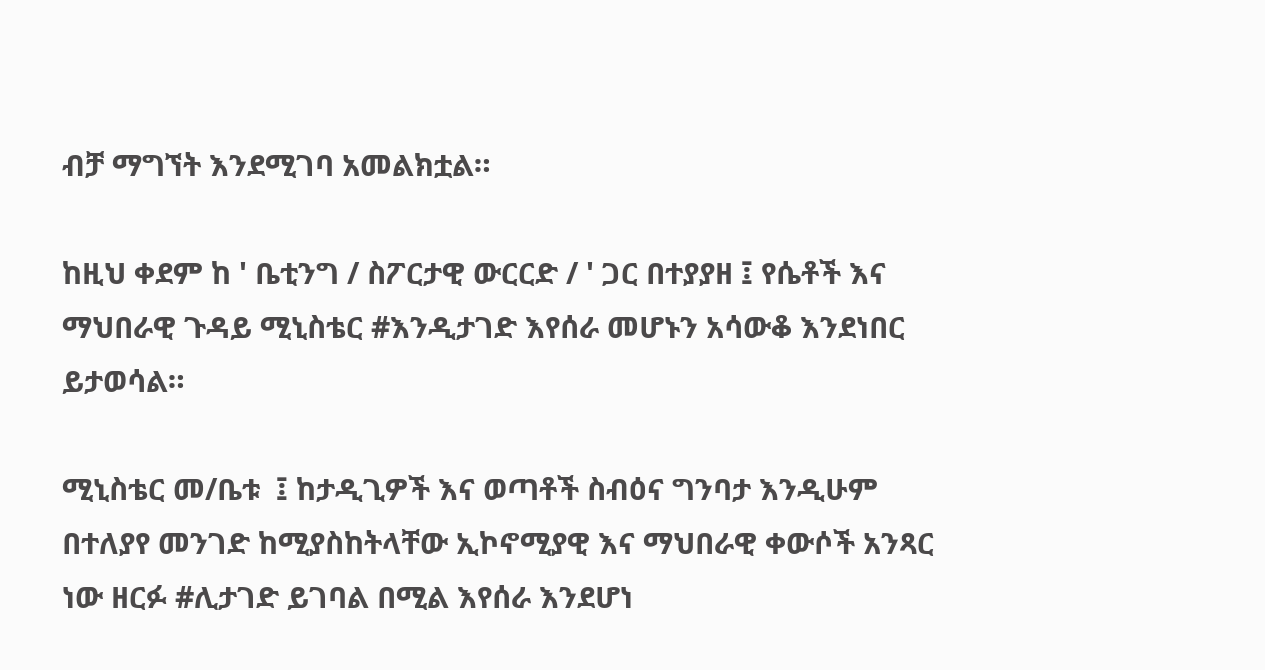ብቻ ማግኘት እንደሚገባ አመልክቷል።

ከዚህ ቀደም ከ ' ቤቲንግ / ስፖርታዊ ውርርድ / ' ጋር በተያያዘ ፤ የሴቶች እና ማህበራዊ ጉዳይ ሚኒስቴር #እንዲታገድ እየሰራ መሆኑን አሳውቆ እንደነበር ይታወሳል።

ሚኒስቴር መ/ቤቱ  ፤ ከታዲጊዎች እና ወጣቶች ስብዕና ግንባታ እንዲሁም በተለያየ መንገድ ከሚያስከትላቸው ኢኮኖሚያዊ እና ማህበራዊ ቀውሶች አንጻር ነው ዘርፉ #ሊታገድ ይገባል በሚል እየሰራ እንደሆነ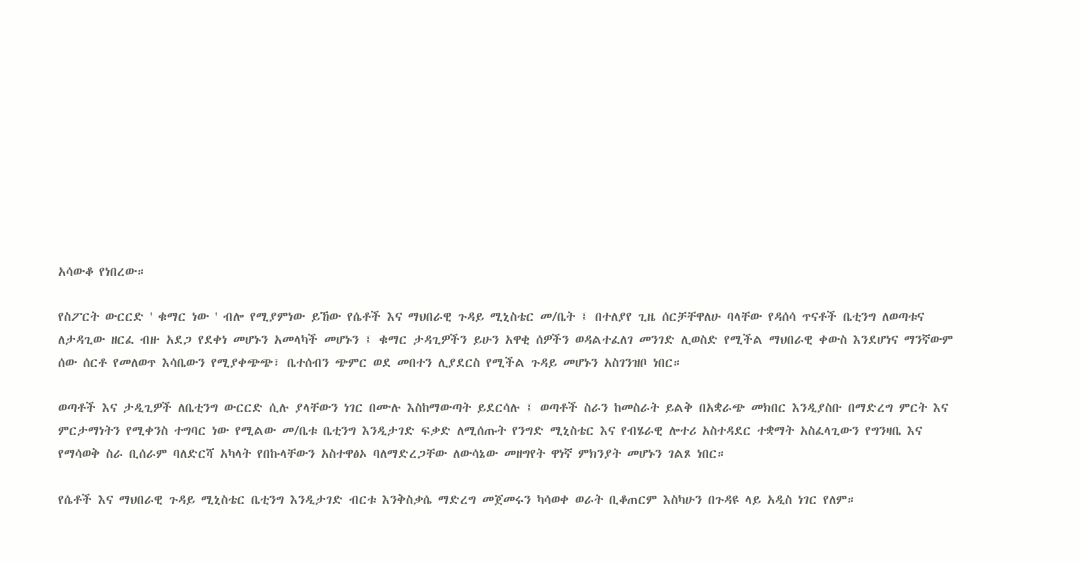አሳውቆ የነበረው።

የስፖርት ውርርድ ' ቁማር ነው ' ብሎ የሚያምነው ይኸው የሴቶች እና ማህበራዊ ጉዳይ ሚኒስቴር መ/ቤት ፤ በተለያየ ጊዜ ሰርቻቸዋለሁ ባላቸው የዳሰሳ ጥናቶች ቤቲንግ ለወጣቱና ለታዳጊው ዘርፈ ብዙ አደጋ የደቀነ መሆኑን አመላካች መሆኑን ፤ ቁማር ታዳጊዎችን ይሁን አዋቂ ሰዎችን ወዳልተፈለገ መንገድ ሊወስድ የሚችል ማህበራዊ ቀውስ እንደሆነና ማንኛውም ሰው ሰርቶ የመለወጥ እሳቤውን የሚያቀጭጭ፣ ቤተሰብን ጭምር ወደ መበተን ሊያደርስ የሚችል ጉዳይ መሆኑን አስገንዝቦ ነበር።

ወጣቶች እና ታዲጊዎች ለቤቲንግ ውርርድ ሲሉ ያላቸውን ነገር በሙሉ እስከማውጣት ይደርሳሉ ፤ ወጣቶች ስራን ከመስራት ይልቅ በአቋራጭ መክበር እንዲያስቡ በማድረግ ምርት እና ምርታማነትን የሚቀንስ ተግባር ነው የሚልው መ/ቤቱ ቤቲንግ እንዲታገድ ፍቃድ ለሚሰጡት የንግድ ሚኒስቴር እና የብሄራዊ ሎተሪ አስተዳደር ተቋማት አስፈላጊውን የግንዛቤ እና የማሳወቅ ስራ ቢሰራም ባለድርሻ አካላት የበኩላቸውን አስተዋፅኦ ባለማድረጋቸው ለውሳኔው መዘግየት ዋነኛ ምክንያት መሆኑን ገልጾ ነበር።

የሴቶች እና ማህበራዊ ጉዳይ ሚኒስቴር ቤቲንግ እንዲታገድ ብርቱ እንቅስቃሴ ማድረግ መጀመሩን ካሳወቀ ወራት ቢቆጠርም እስካሁን በጉዳዩ ላይ አዲስ ነገር የለም።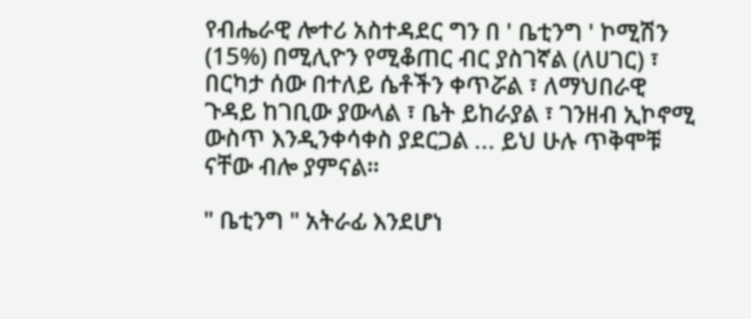የብሔራዊ ሎተሪ አስተዳደር ግን በ ' ቤቲንግ ' ኮሚሽን (15%) በሚሊዮን የሚቆጠር ብር ያስገኛል (ለሀገር) ፣ በርካታ ሰው በተለይ ሴቶችን ቀጥሯል ፣ ለማህበራዊ ጉዳይ ከገቢው ያውላል ፣ ቤት ይከራያል ፣ ገንዘብ ኢኮኖሚ ውስጥ እንዲንቀሳቀስ ያደርጋል ... ይህ ሁሉ ጥቅሞቹ ናቸው ብሎ ያምናል።

" ቤቲንግ " አትራፊ እንደሆነ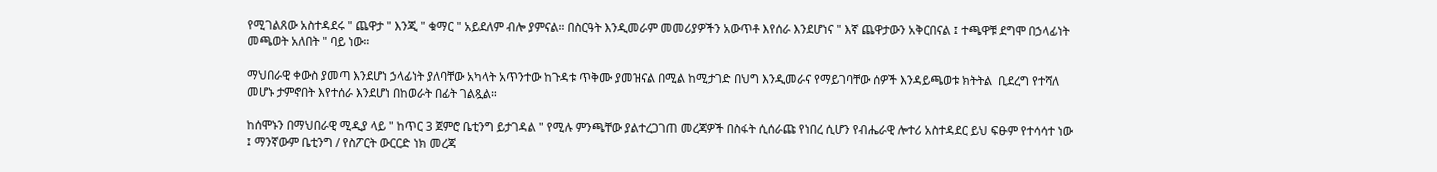የሚገልጸው አስተዳደሩ " ጨዋታ " እንጂ " ቁማር " አይደለም ብሎ ያምናል። በስርዓት እንዲመራም መመሪያዎችን አውጥቶ እየሰራ እንደሆነና " እኛ ጨዋታውን አቅርበናል ፤ ተጫዋቹ ደግሞ በኃላፊነት መጫወት አለበት " ባይ ነው።

ማህበራዊ ቀውስ ያመጣ እንደሆነ ኃላፊነት ያለባቸው አካላት አጥንተው ከጉዳቱ ጥቅሙ ያመዝናል በሚል ከሚታገድ በህግ እንዲመራና የማይገባቸው ሰዎች እንዳይጫወቱ ክትትል  ቢደረግ የተሻለ መሆኑ ታምኖበት እየተሰራ እንደሆነ በከወራት በፊት ገልጿል።

ከሰሞኑን በማህበራዊ ሚዲያ ላይ " ከጥር 3 ጀምሮ ቤቲንግ ይታገዳል " የሚሉ ምንጫቸው ያልተረጋገጠ መረጃዎች በስፋት ሲሰራጩ የነበረ ሲሆን የብሔራዊ ሎተሪ አስተዳደር ይህ ፍፁም የተሳሳተ ነው ፤ ማንኛውም ቤቲንግ / የስፖርት ውርርድ ነክ መረጃ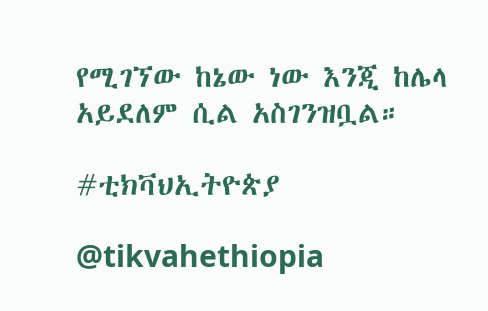የሚገኘው ከኔው ነው እንጂ ከሌላ አይደለም ሲል አስገንዝቧል።

#ቲክቫህኢትዮጵያ

@tikvahethiopia